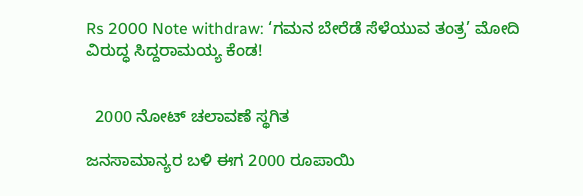Rs 2000 Note withdraw: ‘ಗಮನ ಬೇರೆಡೆ ಸೆಳೆಯುವ ತಂತ್ರ’ ಮೋದಿ ವಿರುದ್ಧ ಸಿದ್ದರಾಮಯ್ಯ ಕೆಂಡ!


  2000 ನೋಟ್ ಚಲಾವಣೆ ಸ್ಥಗಿತ

ಜನಸಾಮಾನ್ಯರ ಬಳಿ ಈಗ 2000 ರೂಪಾಯಿ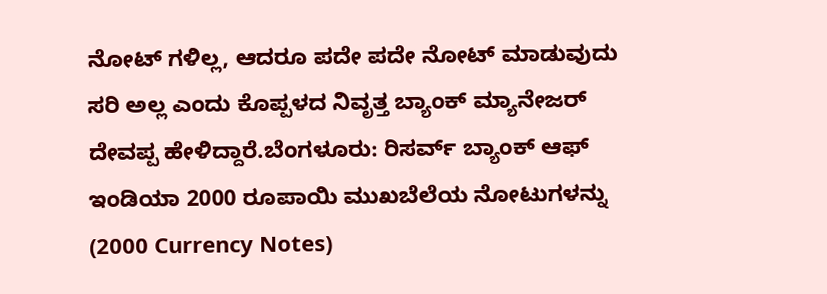ನೋಟ್ ಗಳಿಲ್ಲ, ಆದರೂ ಪದೇ ಪದೇ ನೋಟ್ ಮಾಡುವುದು ಸರಿ ಅಲ್ಲ ಎಂದು ಕೊಪ್ಪಳದ ನಿವೃತ್ತ ಬ್ಯಾಂಕ್ ಮ್ಯಾನೇಜರ್ ದೇವಪ್ಪ ಹೇಳಿದ್ದಾರೆ.ಬೆಂಗಳೂರು: ರಿಸರ್ವ್ ಬ್ಯಾಂಕ್ ಆಫ್ ಇಂಡಿಯಾ 2000 ರೂಪಾಯಿ ಮುಖಬೆಲೆಯ ನೋಟುಗಳನ್ನು (2000 Currency Notes)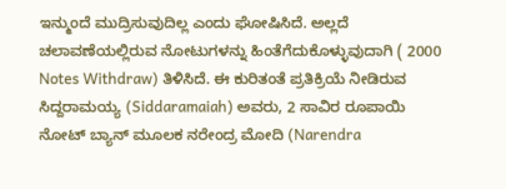ಇನ್ಮುಂದೆ ಮುದ್ರಿಸುವುದಿಲ್ಲ ಎಂದು ಘೋಷಿಸಿದೆ. ಅಲ್ಲದೆ ಚಲಾವಣೆಯಲ್ಲಿರುವ ನೋಟುಗಳನ್ನು ಹಿಂತೆಗೆದುಕೊಳ್ಳುವುದಾಗಿ ( 2000 Notes Withdraw) ತಿಳಿಸಿದೆ. ಈ ಕುರಿತಂತೆ ಪ್ರತಿಕ್ರಿಯೆ ನೀಡಿರುವ ಸಿದ್ದರಾಮಯ್ಯ (Siddaramaiah) ಅವರು, 2 ಸಾವಿರ ರೂಪಾಯಿ ನೋಟ್ ಬ್ಯಾನ್ ಮೂಲಕ ನರೇಂದ್ರ ಮೋದಿ (Narendra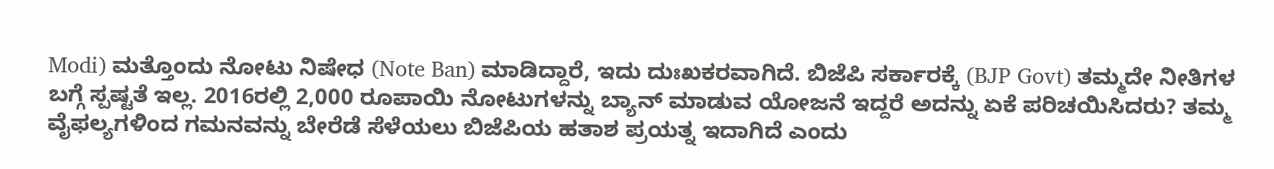Modi) ಮತ್ತೊಂದು ನೋಟು ನಿಷೇಧ (Note Ban) ಮಾಡಿದ್ದಾರೆ, ಇದು ದುಃಖಕರವಾಗಿದೆ. ಬಿಜೆಪಿ ಸರ್ಕಾರಕ್ಕೆ (BJP Govt) ತಮ್ಮದೇ ನೀತಿಗಳ ಬಗ್ಗೆ ಸ್ಪಷ್ಟತೆ ಇಲ್ಲ. 2016ರಲ್ಲಿ 2,000 ರೂಪಾಯಿ ನೋಟುಗಳನ್ನು ಬ್ಯಾನ್ ಮಾಡುವ ಯೋಜನೆ ಇದ್ದರೆ ಅದನ್ನು ಏಕೆ ಪರಿಚಯಿಸಿದರು? ತಮ್ಮ ವೈಫಲ್ಯಗಳಿಂದ ಗಮನವನ್ನು ಬೇರೆಡೆ ಸೆಳೆಯಲು ಬಿಜೆಪಿಯ ಹತಾಶ ಪ್ರಯತ್ನ ಇದಾಗಿದೆ ಎಂದು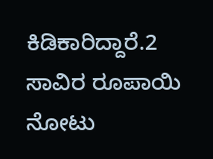ಕಿಡಿಕಾರಿದ್ದಾರೆ.2 ಸಾವಿರ ರೂಪಾಯಿ ನೋಟು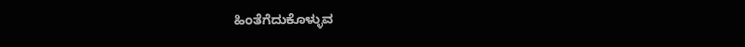ಹಿಂತೆಗೆದುಕೊಳ್ಳುವ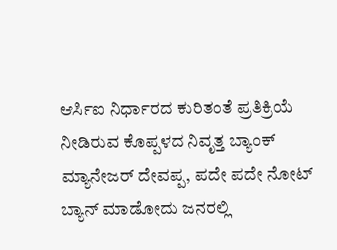ಆರ್ಸಿಐ ನಿರ್ಧಾರದ ಕುರಿತಂತೆ ಪ್ರತಿಕ್ರಿಯೆ ನೀಡಿರುವ ಕೊಪ್ಪಳದ ನಿವೃತ್ತ ಬ್ಯಾಂಕ್ ಮ್ಯಾನೇಜರ್ ದೇವಪ್ಪ, ಪದೇ ಪದೇ ನೋಟ್ ಬ್ಯಾನ್ ಮಾಡೋದು ಜನರಲ್ಲಿ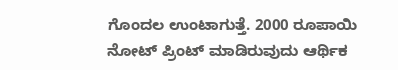ಗೊಂದಲ ಉಂಟಾಗುತ್ತೆ. 2000 ರೂಪಾಯಿ ನೋಟ್ ಪ್ರಿಂಟ್ ಮಾಡಿರುವುದು ಆರ್ಥಿಕ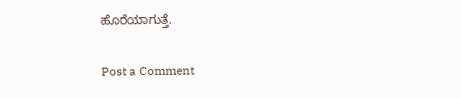ಹೊರೆಯಾಗುತ್ತೆ.

Post a Comment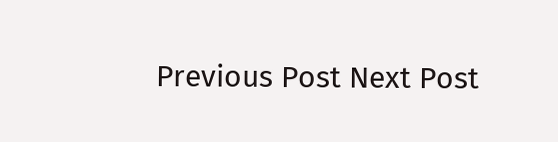Previous Post Next Post